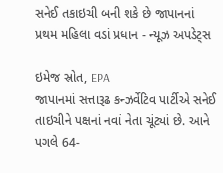સનેઈ તકાઇચી બની શકે છે જાપાનનાં પ્રથમ મહિલા વડાં પ્રધાન - ન્યૂઝ અપડેટ્સ

ઇમેજ સ્રોત, EPA
જાપાનમાં સત્તારૂઢ કન્ઝર્વેટિવ પાર્ટીએ સનેઈ તાઇચીને પક્ષનાં નવાં નેતા ચૂંટ્યાં છે. આને પગલે 64-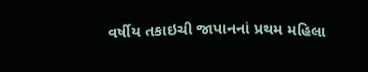વર્ષીય તકાઇચી જાપાનનાં પ્રથમ મહિલા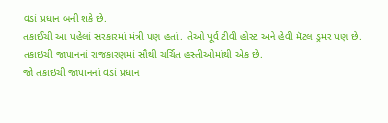વડાં પ્રધાન બની શકે છે.
તકાઈચી આ પહેલાં સરકારમાં મંત્રી પણ હતાં. તેઓ પૂર્વ ટીવી હોસ્ટ અને હેવી મૅટલ ડ્રમર પણ છે.
તકાઇચી જાપાનનાં રાજકારણમાં સૌથી ચર્ચિત હસ્તીઓમાંથી એક છે.
જો તકાઇચી જાપાનનાં વડાં પ્રધાન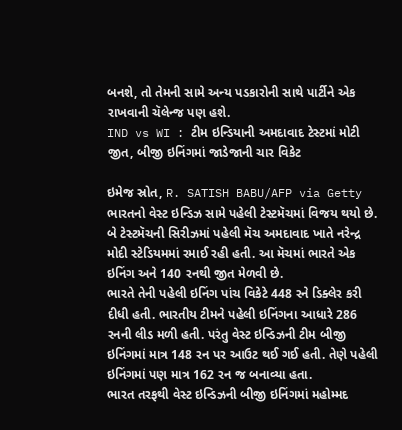બનશે, તો તેમની સામે અન્ય પડકારોની સાથે પાર્ટીને એક રાખવાની ચૅલેન્જ પણ હશે.
IND vs WI : ટીમ ઇન્ડિયાની અમદાવાદ ટેસ્ટમાં મોટી જીત, બીજી ઇનિંગમાં જાડેજાની ચાર વિકેટ

ઇમેજ સ્રોત, R. SATISH BABU/AFP via Getty
ભારતનો વેસ્ટ ઇન્ડિઝ સામે પહેલી ટેસ્ટમૅચમાં વિજય થયો છે. બે ટેસ્ટમૅચની સિરીઝમાં પહેલી મૅચ અમદાવાદ ખાતે નરેન્દ્ર મોદી સ્ટેડિયમમાં રમાઈ રહી હતી. આ મૅચમાં ભારતે એક ઇનિંગ અને 140 રનથી જીત મેળવી છે.
ભારતે તેની પહેલી ઇનિંગ પાંચ વિકેટે 448 રને ડિક્લેર કરી દીધી હતી. ભારતીય ટીમને પહેલી ઇનિંગના આધારે 286 રનની લીડ મળી હતી. પરંતુ વેસ્ટ ઇન્ડિઝની ટીમ બીજી ઇનિંગમાં માત્ર 148 રન પર આઉટ થઈ ગઈ હતી. તેણે પહેલી ઇનિંગમાં પણ માત્ર 162 રન જ બનાવ્યા હતા.
ભારત તરફથી વેસ્ટ ઇન્ડિઝની બીજી ઇનિંગમાં મહોમ્મદ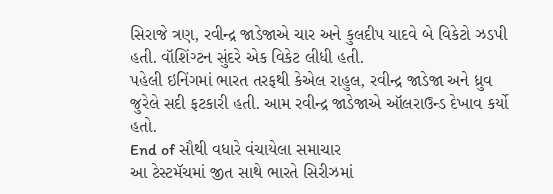સિરાજે ત્રણ, રવીન્દ્ર જાડેજાએ ચાર અને કુલદીપ યાદવે બે વિકેટો ઝડપી હતી. વૉશિંગ્ટન સુંદરે એક વિકેટ લીધી હતી.
પહેલી ઇનિંગમાં ભારત તરફથી કેએલ રાહુલ, રવીન્દ્ર જાડેજા અને ધ્રુવ જુરેલે સદી ફટકારી હતી. આમ રવીન્દ્ર જાડેજાએ ઑલરાઉન્ડ દેખાવ કર્યો હતો.
End of સૌથી વધારે વંચાયેલા સમાચાર
આ ટેસ્ટમૅચમાં જીત સાથે ભારતે સિરીઝમાં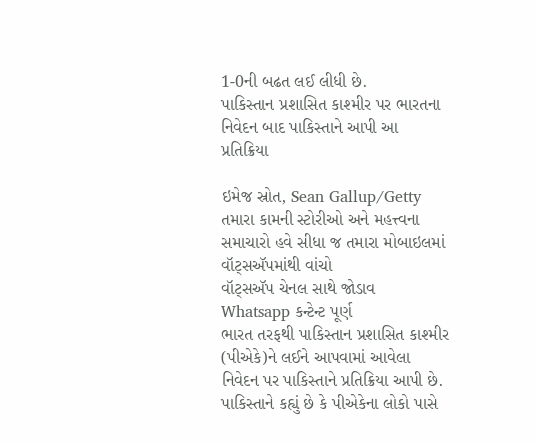1-0ની બઢત લઈ લીધી છે.
પાકિસ્તાન પ્રશાસિત કાશ્મીર પર ભારતના નિવેદન બાદ પાકિસ્તાને આપી આ પ્રતિક્રિયા

ઇમેજ સ્રોત, Sean Gallup/Getty
તમારા કામની સ્ટોરીઓ અને મહત્ત્વના સમાચારો હવે સીધા જ તમારા મોબાઇલમાં વૉટ્સઍપમાંથી વાંચો
વૉટ્સઍપ ચેનલ સાથે જોડાવ
Whatsapp કન્ટેન્ટ પૂર્ણ
ભારત તરફથી પાકિસ્તાન પ્રશાસિત કાશ્મીર (પીએકે)ને લઈને આપવામાં આવેલા નિવેદન પર પાકિસ્તાને પ્રતિક્રિયા આપી છે.
પાકિસ્તાને કહ્યું છે કે પીએકેના લોકો પાસે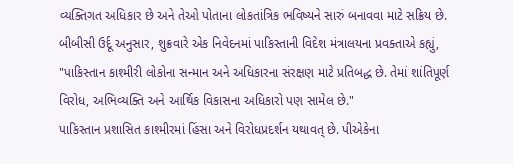વ્યક્તિગત અધિકાર છે અને તેઓ પોતાના લોકતાંત્રિક ભવિષ્યને સારું બનાવવા માટે સક્રિય છે.
બીબીસી ઉર્દૂ અનુસાર, શુક્રવારે એક નિવેદનમાં પાકિસ્તાની વિદેશ મંત્રાલયના પ્રવક્તાએ કહ્યું, "પાકિસ્તાન કાશ્મીરી લોકોના સન્માન અને અધિકારના સંરક્ષણ માટે પ્રતિબદ્ધ છે. તેમાં શાંતિપૂર્ણ વિરોધ, અભિવ્યક્તિ અને આર્થિક વિકાસના અધિકારો પણ સામેલ છે."
પાકિસ્તાન પ્રશાસિત કાશ્મીરમાં હિંસા અને વિરોધપ્રદર્શન યથાવત્ છે. પીએકેના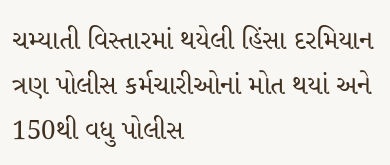ચમ્યાતી વિસ્તારમાં થયેલી હિંસા દરમિયાન ત્રણ પોલીસ કર્મચારીઓનાં મોત થયાં અને 150થી વધુ પોલીસ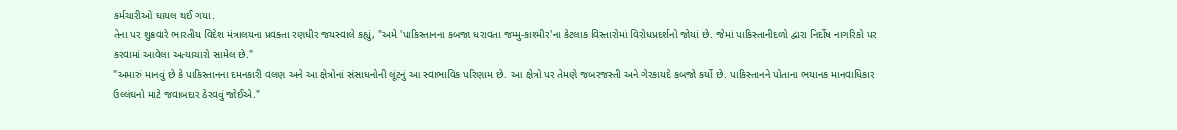કર્મચારીઓ ઘાયલ થઈ ગયા.
તેના પર શુક્રવારે ભારતીય વિદેશ મંત્રાલયના પ્રવક્તા રણધીર જયસ્વાલે કહ્યું, "અમે 'પાકિસ્તાનના કબજા ધરાવતા જમ્મુ-કાશ્મીર'ના કેટલાક વિસ્તારોમાં વિરોધપ્રદર્શનો જોયાં છે. જેમાં પાકિસ્તાનીદળો દ્વારા નિર્દોષ નાગરિકો પર કરવામાં આવેલા અત્યાચારો સામેલ છે."
"અમારું માનવું છે કે પાકિસ્તાનના દમનકારી વલણ અને આ ક્ષેત્રોનાં સંસાધનોની લૂંટનું આ સ્વાભાવિક પરિણામ છે. આ ક્ષેત્રો પર તેમણે જબરજસ્તી અને ગેરકાયદે કબજો કર્યો છે. પાકિસ્તાનને પોતાના ભયાનક માનવાધિકાર ઉલ્લંઘનો માટે જવાબદાર ઠેરવવું જોઈએ."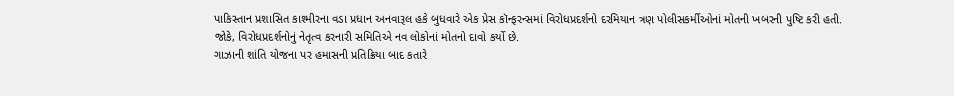પાકિસ્તાન પ્રશાસિત કાશ્મીરના વડા પ્રધાન અનવારૂલ હકે બુધવારે એક પ્રેસ કૉન્ફરન્સમાં વિરોધપ્રદર્શનો દરમિયાન ત્રણ પોલીસકર્મીઓનાં મોતની ખબરની પુષ્ટિ કરી હતી.
જોકે, વિરોધપ્રદર્શનોનું નેતૃત્વ કરનારી સમિતિએ નવ લોકોનાં મોતનો દાવો કર્યો છે.
ગાઝાની શાંતિ યોજના પર હમાસની પ્રતિક્રિયા બાદ કતારે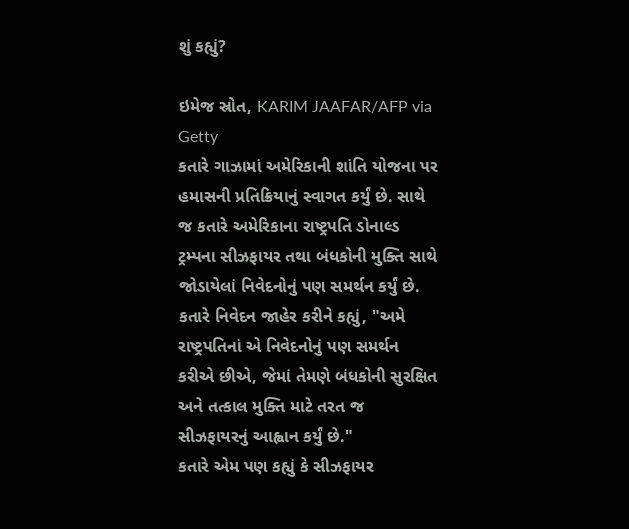શું કહ્યું?

ઇમેજ સ્રોત, KARIM JAAFAR/AFP via Getty
કતારે ગાઝામાં અમેરિકાની શાંતિ યોજના પર હમાસની પ્રતિક્રિયાનું સ્વાગત કર્યું છે. સાથે જ કતારે અમેરિકાના રાષ્ટ્રપતિ ડોનાલ્ડ ટ્રમ્પના સીઝફાયર તથા બંધકોની મુક્તિ સાથે જોડાયેલાં નિવેદનોનું પણ સમર્થન કર્યું છે.
કતારે નિવેદન જાહેર કરીને કહ્યું, "અમે રાષ્ટ્રપતિનાં એ નિવેદનોનું પણ સમર્થન કરીએ છીએ, જેમાં તેમણે બંધકોની સુરક્ષિત અને તત્કાલ મુક્તિ માટે તરત જ સીઝફાયરનું આહ્વાન કર્યું છે."
કતારે એમ પણ કહ્યું કે સીઝફાયર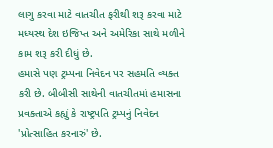લાગુ કરવા માટે વાતચીત ફરીથી શરૂ કરવા માટે મધ્યસ્થ દેશ ઇજિપ્ત અને અમેરિકા સાથે મળીને કામ શરૂ કરી દીધું છે.
હમાસે પણ ટ્રમ્પના નિવેદન પર સહમતિ વ્યક્ત કરી છે. બીબીસી સાથેની વાતચીતમાં હમાસના પ્રવક્તાએ કહ્યું કે રાષ્ટ્રપતિ ટ્રમ્પનું નિવેદન 'પ્રોત્સાહિત કરનારું' છે.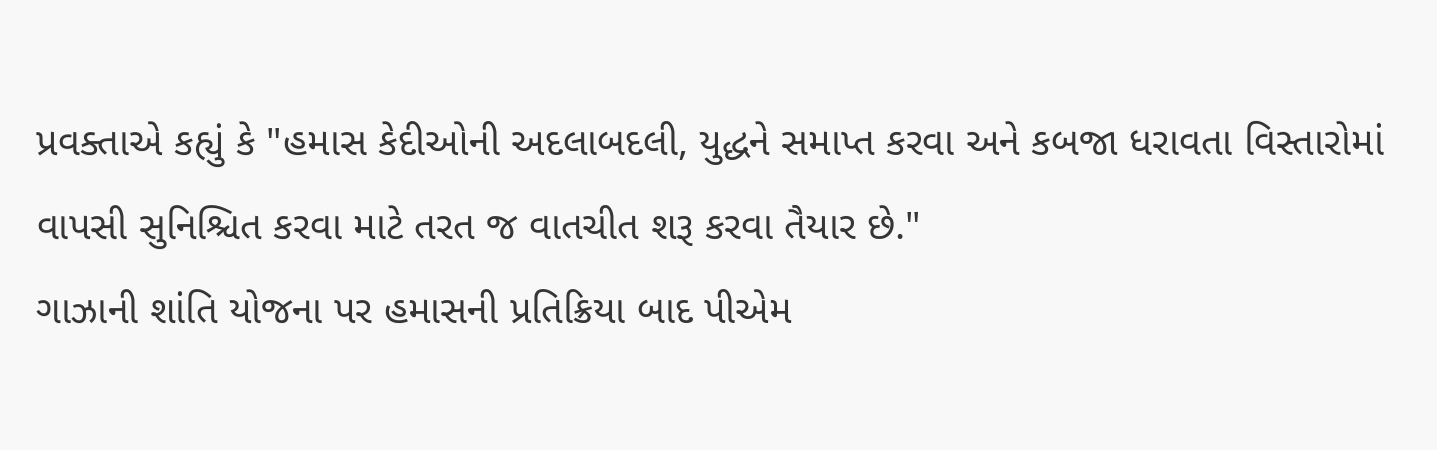પ્રવક્તાએ કહ્યું કે "હમાસ કેદીઓની અદલાબદલી, યુદ્ધને સમાપ્ત કરવા અને કબજા ધરાવતા વિસ્તારોમાં વાપસી સુનિશ્ચિત કરવા માટે તરત જ વાતચીત શરૂ કરવા તૈયાર છે."
ગાઝાની શાંતિ યોજના પર હમાસની પ્રતિક્રિયા બાદ પીએમ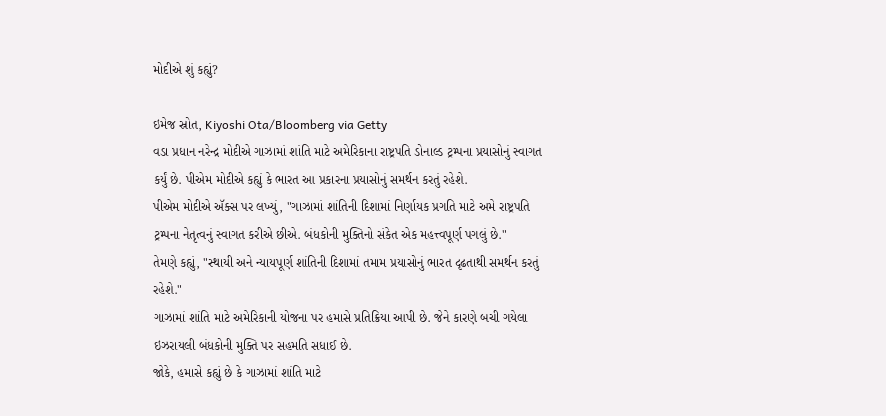મોદીએ શું કહ્યું?

ઇમેજ સ્રોત, Kiyoshi Ota/Bloomberg via Getty
વડા પ્રધાન નરેન્દ્ર મોદીએ ગાઝામાં શાંતિ માટે અમેરિકાના રાષ્ટ્રપતિ ડોનાલ્ડ ટ્રમ્પના પ્રયાસોનું સ્વાગત કર્યું છે. પીએમ મોદીએ કહ્યું કે ભારત આ પ્રકારના પ્રયાસોનું સમર્થન કરતું રહેશે.
પીએમ મોદીએ ઍક્સ પર લખ્યું, "ગાઝામાં શાંતિની દિશામાં નિર્ણાયક પ્રગતિ માટે અમે રાષ્ટ્રપતિ ટ્રમ્પના નેતૃત્વનું સ્વાગત કરીએ છીએ. બંધકોની મુક્તિનો સંકેત એક મહત્ત્વપૂર્ણ પગલું છે."
તેમણે કહ્યું, "સ્થાયી અને ન્યાયપૂર્ણ શાંતિની દિશામાં તમામ પ્રયાસોનું ભારત દૃઢતાથી સમર્થન કરતું રહેશે."
ગાઝામાં શાંતિ માટે અમેરિકાની યોજના પર હમાસે પ્રતિક્રિયા આપી છે. જેને કારણે બચી ગયેલા ઇઝરાયલી બંધકોની મુક્તિ પર સહમતિ સધાઈ છે.
જોકે, હમાસે કહ્યું છે કે ગાઝામાં શાંતિ માટે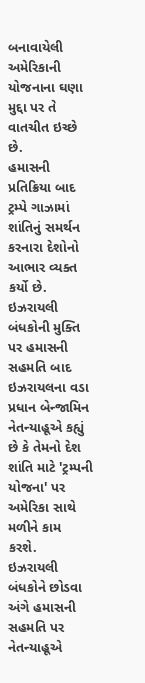બનાવાયેલી અમેરિકાની યોજનાના ઘણા મુદ્દા પર તે વાતચીત ઇચ્છે છે.
હમાસની પ્રતિક્રિયા બાદ ટ્રમ્પે ગાઝામાં શાંતિનું સમર્થન કરનારા દેશોનો આભાર વ્યક્ત કર્યો છે.
ઇઝરાયલી બંધકોની મુક્તિ પર હમાસની સહમતિ બાદ ઇઝરાયલના વડા પ્રધાન બેન્જામિન નેતન્યાહૂએ કહ્યું છે કે તેમનો દેશ શાંતિ માટે 'ટ્રમ્પની યોજના' પર અમેરિકા સાથે મળીને કામ કરશે.
ઇઝરાયલી બંધકોને છોડવા અંગે હમાસની સહમતિ પર નેતન્યાહૂએ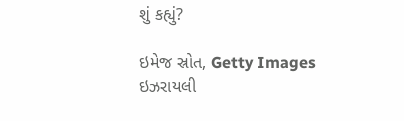શું કહ્યું?

ઇમેજ સ્રોત, Getty Images
ઇઝરાયલી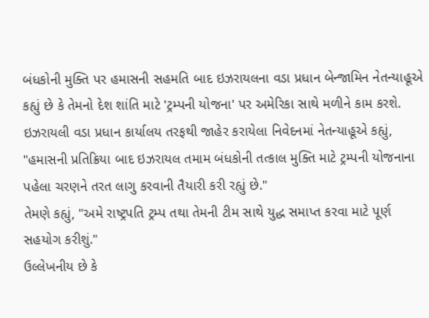બંધકોની મુક્તિ પર હમાસની સહમતિ બાદ ઇઝરાયલના વડા પ્રધાન બેન્જામિન નેતન્યાહૂએ કહ્યું છે કે તેમનો દેશ શાંતિ માટે 'ટ્રમ્પની યોજના' પર અમેરિકા સાથે મળીને કામ કરશે.
ઇઝરાયલી વડા પ્રધાન કાર્યાલય તરફથી જાહેર કરાયેલા નિવેદનમાં નેતન્યાહૂએ કહ્યું, "હમાસની પ્રતિક્રિયા બાદ ઇઝરાયલ તમામ બંધકોની તત્કાલ મુક્તિ માટે ટ્રમ્પની યોજનાના પહેલા ચરણને તરત લાગુ કરવાની તૈયારી કરી રહ્યું છે."
તેમણે કહ્યું, "અમે રાષ્ટ્રપતિ ટ્રમ્પ તથા તેમની ટીમ સાથે યુદ્ધ સમાપ્ત કરવા માટે પૂર્ણ સહયોગ કરીશું."
ઉલ્લેખનીય છે કે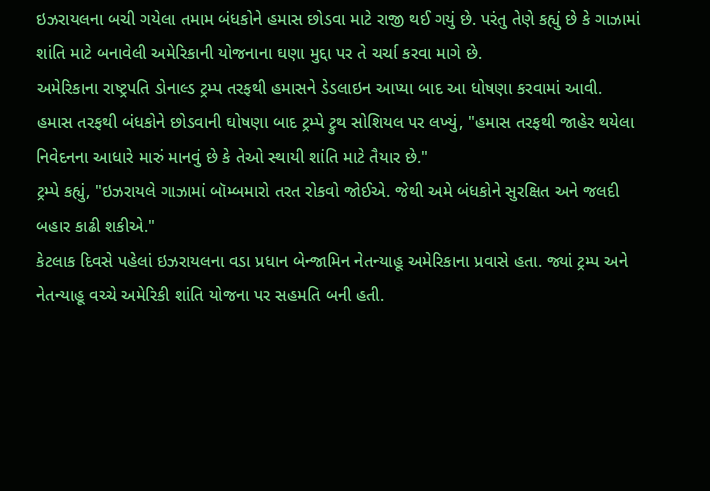ઇઝરાયલના બચી ગયેલા તમામ બંધકોને હમાસ છોડવા માટે રાજી થઈ ગયું છે. પરંતુ તેણે કહ્યું છે કે ગાઝામાં શાંતિ માટે બનાવેલી અમેરિકાની યોજનાના ઘણા મુદ્દા પર તે ચર્ચા કરવા માગે છે.
અમેરિકાના રાષ્ટ્રપતિ ડોનાલ્ડ ટ્રમ્પ તરફથી હમાસને ડેડલાઇન આપ્યા બાદ આ ધોષણા કરવામાં આવી.
હમાસ તરફથી બંધકોને છોડવાની ઘોષણા બાદ ટ્રમ્પે ટ્રુથ સોશિયલ પર લખ્યું, "હમાસ તરફથી જાહેર થયેલા નિવેદનના આધારે મારું માનવું છે કે તેઓ સ્થાયી શાંતિ માટે તૈયાર છે."
ટ્રમ્પે કહ્યું, "ઇઝરાયલે ગાઝામાં બૉમ્બમારો તરત રોકવો જોઈએ. જેથી અમે બંધકોને સુરક્ષિત અને જલદી બહાર કાઢી શકીએ."
કેટલાક દિવસે પહેલાં ઇઝરાયલના વડા પ્રધાન બેન્જામિન નેતન્યાહૂ અમેરિકાના પ્રવાસે હતા. જ્યાં ટ્રમ્પ અને નેતન્યાહૂ વચ્ચે અમેરિકી શાંતિ યોજના પર સહમતિ બની હતી.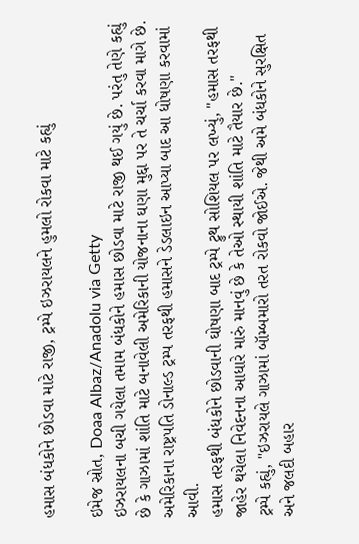હમાસ બંધકોને છોડવા માટે રાજી, ટ્રમ્પે ઇઝરાયલને હુમલો રોકવા માટે કહ્યું

ઇમેજ સ્રોત, Doaa Albaz/Anadolu via Getty
ઇઝરાયલના બચી ગયેલા તમામ બંધકોને હમાસ છોડવા માટે રાજી થઈ ગયું છે. પરંતુ તેણે કહ્યું છે કે ગાઝામાં શાંતિ માટે બનાવેલી અમેરિકાની યોજનાના ઘણા મુદ્દા પર તે ચર્ચા કરવા માગે છે.
અમેરિકાના રાષ્ટ્રપતિ ડોનાલ્ડ ટ્રમ્પ તરફથી હમાસને ડેડલાઇન આપ્યા બાદ આ ધોષણા કરવામાં આવી.
હમાસ તરફથી બંધકોને છોડવાની ઘોષણા બાદ ટ્રમ્પે ટ્રુથ સોશિયલ પર લખ્યું, "હમાસ તરફથી જાહેર થયેલા નિવેદનના આધારે મારું માનવું છે કે તેઓ સ્થાયી શાંતિ માટે તૈયાર છે."
ટ્રમ્પે કહ્યું, "ઇઝરાયલે ગાઝામાં બૉમ્બમારો તરત રોકવો જોઈએ. જેથી અમે બંધકોને સુરક્ષિત અને જલદી બહાર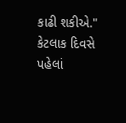કાઢી શકીએ."
કેટલાક દિવસે પહેલાં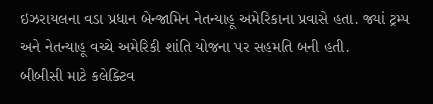ઇઝરાયલના વડા પ્રધાન બેન્જામિન નેતન્યાહૂ અમેરિકાના પ્રવાસે હતા. જ્યાં ટ્રમ્પ અને નેતન્યાહૂ વચ્ચે અમેરિકી શાંતિ યોજના પર સહમતિ બની હતી.
બીબીસી માટે કલેક્ટિવ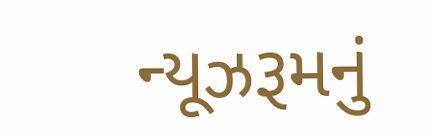ન્યૂઝરૂમનું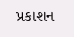પ્રકાશન